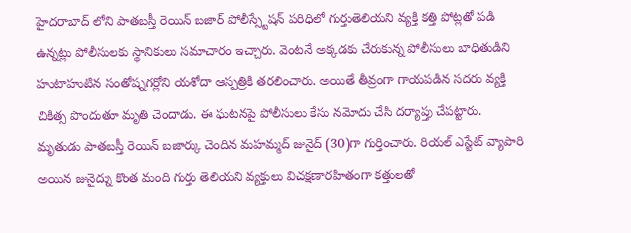హైదరాబాద్ లోని పాతబస్తీ రెయిన్ బజార్ పోలీస్స్టేషన్ పరిధిలో గుర్తుతెలియని వ్యక్తి కత్తి పోట్లతో పడి ఉన్నట్లు పోలీసులకు స్థానికులు సమాచారం ఇచ్చారు. వెంటనే అక్కడకు చేరుకున్న పోలీసులు బాధితుడిని హుటాహుటిన సంతోష్నగర్లోని యశోదా ఆస్పత్రికి తరలించారు. అయితే తీవ్రంగా గాయపడిన సదరు వ్యక్తి చికిత్స పొందుతూ మృతి చెందాడు. ఈ ఘటనపై పోలీసులు కేసు నమోదు చేసి దర్యాప్తు చేపట్టారు. మృతుడు పాతబస్తీ రెయిన్ బజార్కు చెందిన మహమ్మద్ జునైద్ (30)గా గుర్తించారు. రియల్ ఎస్టేట్ వ్యాపారి అయిన జునైద్ను కొంత మంది గుర్తు తెలియని వ్యక్తులు విచక్షణారహితంగా కత్తులతో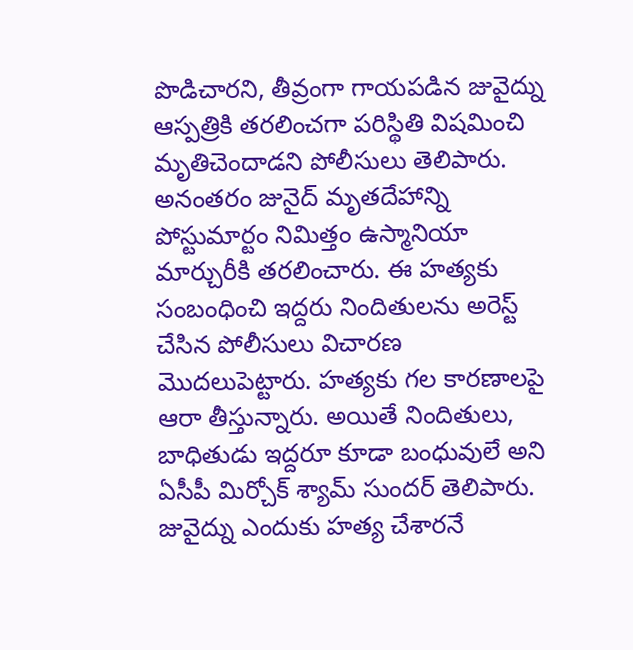పొడిచారని, తీవ్రంగా గాయపడిన జువైద్ను ఆస్పత్రికి తరలించగా పరిస్థితి విషమించి మృతిచెందాడని పోలీసులు తెలిపారు. అనంతరం జునైద్ మృతదేహాన్ని పోస్టుమార్టం నిమిత్తం ఉస్మానియా మార్చురీకి తరలించారు. ఈ హత్యకు సంబంధించి ఇద్దరు నిందితులను అరెస్ట్ చేసిన పోలీసులు విచారణ మొదలుపెట్టారు. హత్యకు గల కారణాలపై ఆరా తీస్తున్నారు. అయితే నిందితులు, బాధితుడు ఇద్దరూ కూడా బంధువులే అని ఏసీపీ మిర్చోక్ శ్యామ్ సుందర్ తెలిపారు. జువైద్ను ఎందుకు హత్య చేశారనే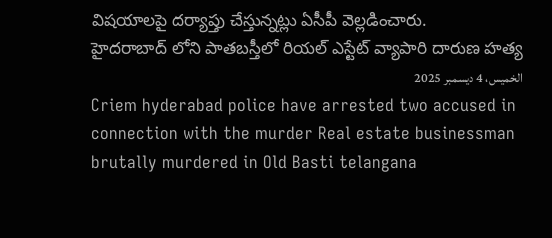విషయాలపై దర్యాప్తు చేస్తున్నట్లు ఏసీపీ వెల్లడించారు.
హైదరాబాద్ లోని పాతబస్తీలో రియల్ ఎస్టేట్ వ్యాపారి దారుణ హత్య
الخميس، 4 ديسمبر 2025
Criem hyderabad police have arrested two accused in connection with the murder Real estate businessman brutally murdered in Old Basti telangana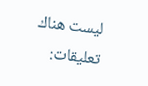ليست هناك تعليقات: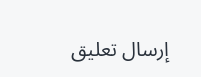إرسال تعليق